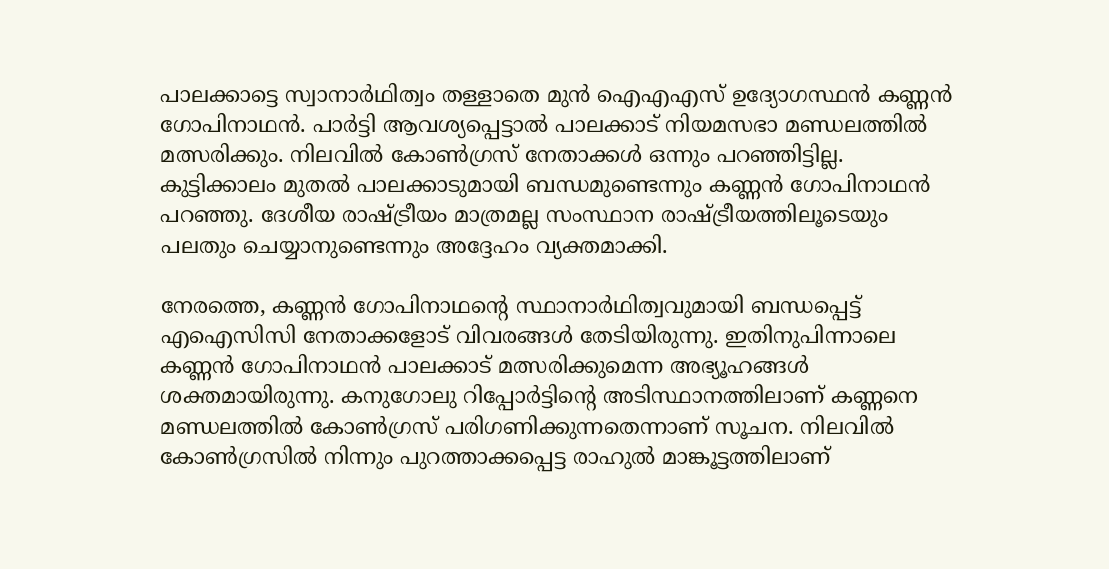പാലക്കാട്ടെ സ്വാനാർഥിത്വം തള്ളാതെ മുൻ ഐഎഎസ് ഉദ്യോഗസ്ഥൻ കണ്ണൻ ഗോപിനാഥൻ. പാർട്ടി ആവശ്യപ്പെട്ടാൽ പാലക്കാട് നിയമസഭാ മണ്ഡലത്തിൽ മത്സരിക്കും. നിലവിൽ കോൺഗ്രസ് നേതാക്കൾ ഒന്നും പറഞ്ഞിട്ടില്ല. കുട്ടിക്കാലം മുതൽ പാലക്കാടുമായി ബന്ധമുണ്ടെന്നും കണ്ണൻ ഗോപിനാഥൻ പറഞ്ഞു. ദേശീയ രാഷ്ട്രീയം മാത്രമല്ല സംസ്ഥാന രാഷ്ട്രീയത്തിലൂടെയും പലതും ചെയ്യാനുണ്ടെന്നും അദ്ദേഹം വ്യക്തമാക്കി.

നേരത്തെ, കണ്ണൻ ഗോപിനാഥൻ്റെ സ്ഥാനാർഥിത്വവുമായി ബന്ധപ്പെട്ട് എഐസിസി നേതാക്കളോട് വിവരങ്ങൾ തേടിയിരുന്നു. ഇതിനുപിന്നാലെ കണ്ണൻ ഗോപിനാഥൻ പാലക്കാട് മത്സരിക്കുമെന്ന അഭ്യൂഹങ്ങൾ ശക്തമായിരുന്നു. കനുഗോലു റിപ്പോർട്ടിൻ്റെ അടിസ്ഥാനത്തിലാണ് കണ്ണനെ മണ്ഡലത്തിൽ കോൺഗ്രസ് പരിഗണിക്കുന്നതെന്നാണ് സൂചന. നിലവിൽ കോൺഗ്രസിൽ നിന്നും പുറത്താക്കപ്പെട്ട രാഹുൽ മാങ്കൂട്ടത്തിലാണ്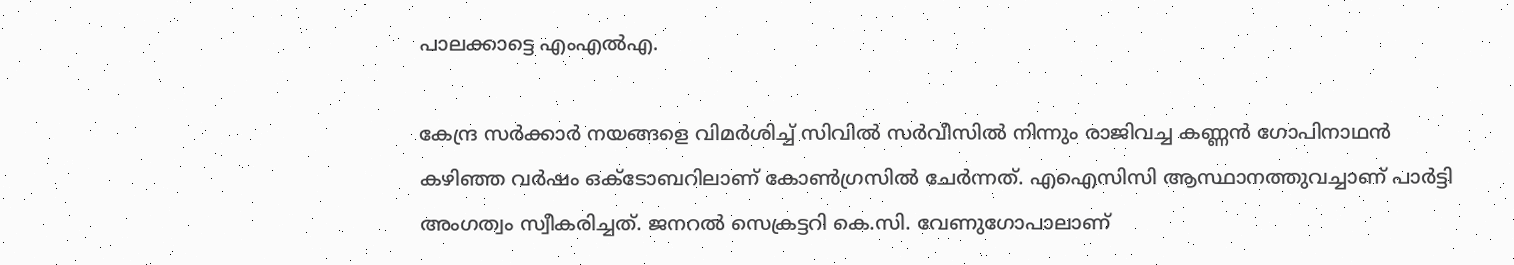പാലക്കാട്ടെ എംഎൽഎ.

കേന്ദ്ര സർക്കാർ നയങ്ങളെ വിമർ‌ശിച്ച് സിവിൽ സർവീസിൽ നിന്നും രാജിവച്ച കണ്ണൻ ഗോപിനാഥൻ കഴിഞ്ഞ വർഷം ഒക്ടോബറിലാണ് കോൺഗ്രസിൽ ചേർന്നത്. എഐസിസി ആസ്ഥാനത്തുവച്ചാണ് പാർട്ടി അംഗത്വം സ്വീകരിച്ചത്. ജനറൽ സെക്രട്ടറി കെ.സി. വേണുഗോപാലാണ്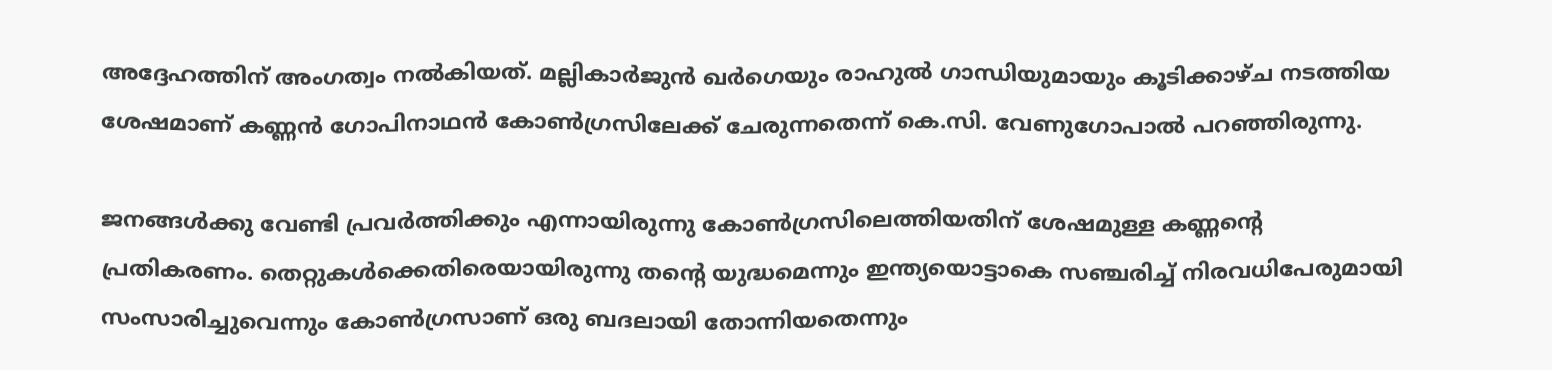അദ്ദേഹത്തിന് അംഗത്വം നൽകിയത്. മല്ലികാർജുൻ ഖർഗെയും രാഹുൽ ഗാന്ധിയുമായും കൂടിക്കാഴ്ച നടത്തിയ ശേഷമാണ് കണ്ണൻ ഗോപിനാഥൻ കോൺഗ്രസിലേക്ക് ചേരുന്നതെന്ന് കെ.സി. വേണുഗോപാൽ പറഞ്ഞിരുന്നു.

ജനങ്ങൾക്കു വേണ്ടി പ്രവർത്തിക്കും എന്നായിരുന്നു കോൺഗ്രസിലെത്തിയതിന് ശേഷമുള്ള കണ്ണന്റെ പ്രതികരണം. തെറ്റുകള്‍ക്കെതിരെയായിരുന്നു തന്‍റെ യുദ്ധമെന്നും ഇന്ത്യയൊട്ടാകെ സഞ്ചരിച്ച് നിരവധിപേരുമായി സംസാരിച്ചുവെന്നും കോണ്‍ഗ്രസാണ് ഒരു ബദലായി തോന്നിയതെന്നും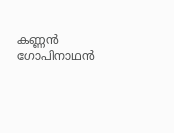കണ്ണൻ ഗോപിനാഥൻ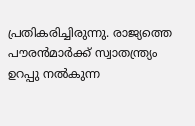പ്രതികരിച്ചിരുന്നു. രാജ്യത്തെ പൗരൻമാർക്ക് സ്വാതന്ത്ര്യം ഉറപ്പു നൽകുന്ന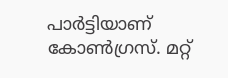പാർട്ടിയാണ് കോൺഗ്രസ്. മറ്റ്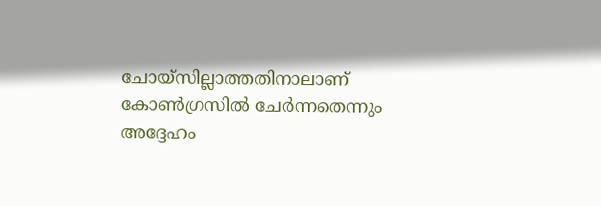ചോയ്സില്ലാത്തതിനാലാണ് കോൺഗ്രസിൽ ചേർന്നതെന്നും അദ്ദേഹം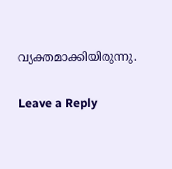വ്യക്തമാക്കിയിരുന്നു.

Leave a Reply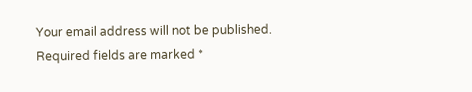Your email address will not be published. Required fields are marked *